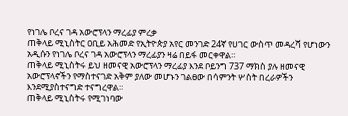የነገሌ ቦረና ገዳ አውሮፕላን ማረፊያ ምረቃ
ጠቅላይ ሚኒስትር ዐቢይ አሕመድ የኢትዮጵያ አየር መንገድ 24ኛ የሀገር ውስጥ መዳረሻ የሆነውን አዲሱን የነገሌ ቦረና ገዳ አውሮፕላን ማረፊያን ዛሬ በይፋ መርቀዋል።
ጠቅላይ ሚኒስትሩ ይህ ዘመናዊ አውሮፕላን ማረፊያ እንደ ቦይንግ 737 ማክስ ያሉ ዘመናዊ አውሮፕላኖችን የማስተናገድ አቅም ያለው መሆኑን ገልፀው በሳምንት ሦስት በረራዎችን እንደሚያስተናግድ ተናግረዋል።
ጠቅላይ ሚኒስትሩ የሚገነባው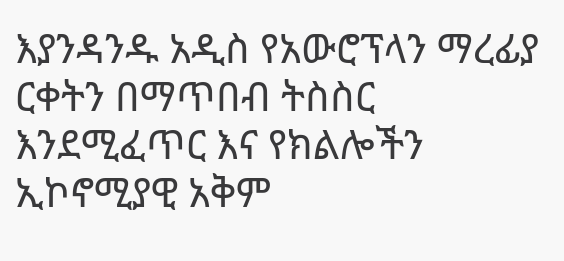እያንዳንዱ አዲስ የአውሮፕላን ማረፊያ ርቀትን በማጥበብ ትስስር እንደሚፈጥር እና የክልሎችን ኢኮኖሚያዊ አቅም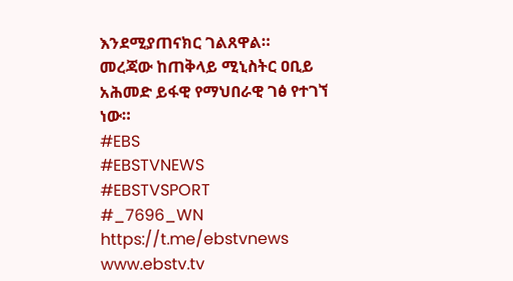እንደሚያጠናክር ገልጸዋል።
መረጃው ከጠቅላይ ሚኒስትር ዐቢይ አሕመድ ይፋዊ የማህበራዊ ገፅ የተገኘ ነው።
#EBS
#EBSTVNEWS
#EBSTVSPORT
#_7696_WN
https://t.me/ebstvnews
www.ebstv.tv